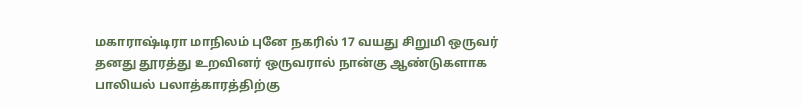மகாராஷ்டிரா மாநிலம் புனே நகரில் 17 வயது சிறுமி ஒருவர் தனது தூரத்து உறவினர் ஒருவரால் நான்கு ஆண்டுகளாக பாலியல் பலாத்காரத்திற்கு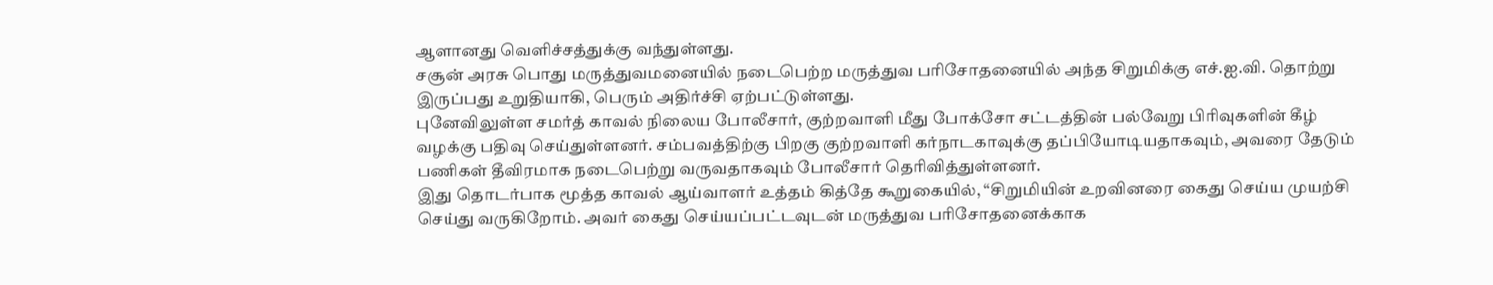ஆளானது வெளிச்சத்துக்கு வந்துள்ளது.
சசூன் அரசு பொது மருத்துவமனையில் நடைபெற்ற மருத்துவ பரிசோதனையில் அந்த சிறுமிக்கு எச்.ஐ.வி. தொற்று இருப்பது உறுதியாகி, பெரும் அதிர்ச்சி ஏற்பட்டுள்ளது.
புனேவிலுள்ள சமர்த் காவல் நிலைய போலீசார், குற்றவாளி மீது போக்சோ சட்டத்தின் பல்வேறு பிரிவுகளின் கீழ் வழக்கு பதிவு செய்துள்ளனர். சம்பவத்திற்கு பிறகு குற்றவாளி கர்நாடகாவுக்கு தப்பியோடியதாகவும், அவரை தேடும் பணிகள் தீவிரமாக நடைபெற்று வருவதாகவும் போலீசார் தெரிவித்துள்ளனர்.
இது தொடர்பாக மூத்த காவல் ஆய்வாளர் உத்தம் கித்தே கூறுகையில், “சிறுமியின் உறவினரை கைது செய்ய முயற்சி செய்து வருகிறோம். அவர் கைது செய்யப்பட்டவுடன் மருத்துவ பரிசோதனைக்காக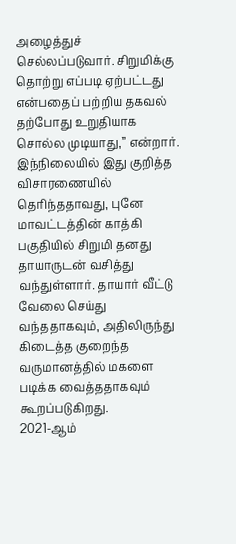அழைத்துச் செல்லப்படுவார். சிறுமிக்கு தொற்று எப்படி ஏற்பட்டது என்பதைப் பற்றிய தகவல் தற்போது உறுதியாக சொல்ல முடியாது,” என்றார்.
இந்நிலையில் இது குறித்த விசாரணையில் தெரிந்ததாவது, புனே மாவட்டத்தின் காத்கி பகுதியில் சிறுமி தனது தாயாருடன் வசித்து வந்துள்ளார். தாயார் வீட்டு வேலை செய்து வந்ததாகவும், அதிலிருந்து கிடைத்த குறைந்த வருமானத்தில் மகளை படிக்க வைத்ததாகவும் கூறப்படுகிறது.
2021-ஆம்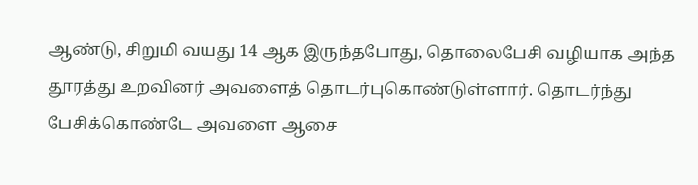ஆண்டு, சிறுமி வயது 14 ஆக இருந்தபோது, தொலைபேசி வழியாக அந்த தூரத்து உறவினர் அவளைத் தொடர்புகொண்டுள்ளார். தொடர்ந்து பேசிக்கொண்டே அவளை ஆசை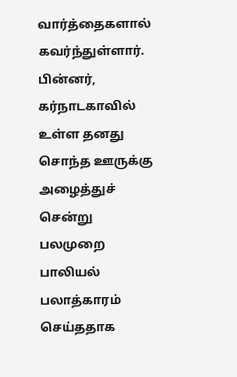வார்த்தைகளால் கவர்ந்துள்ளார். பின்னர், கர்நாடகாவில் உள்ள தனது சொந்த ஊருக்கு அழைத்துச் சென்று பலமுறை பாலியல் பலாத்காரம் செய்ததாக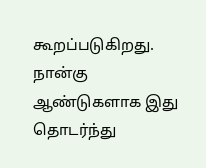கூறப்படுகிறது.
நான்கு ஆண்டுகளாக இது தொடர்ந்து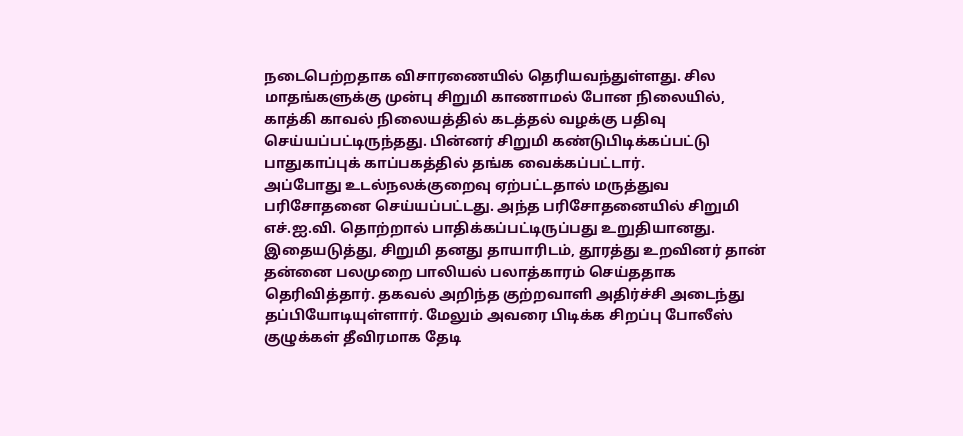நடைபெற்றதாக விசாரணையில் தெரியவந்துள்ளது. சில மாதங்களுக்கு முன்பு சிறுமி காணாமல் போன நிலையில், காத்கி காவல் நிலையத்தில் கடத்தல் வழக்கு பதிவு செய்யப்பட்டிருந்தது. பின்னர் சிறுமி கண்டுபிடிக்கப்பட்டு பாதுகாப்புக் காப்பகத்தில் தங்க வைக்கப்பட்டார்.
அப்போது உடல்நலக்குறைவு ஏற்பட்டதால் மருத்துவ பரிசோதனை செய்யப்பட்டது. அந்த பரிசோதனையில் சிறுமி எச்.ஐ.வி. தொற்றால் பாதிக்கப்பட்டிருப்பது உறுதியானது.
இதையடுத்து, சிறுமி தனது தாயாரிடம், தூரத்து உறவினர் தான் தன்னை பலமுறை பாலியல் பலாத்காரம் செய்ததாக தெரிவித்தார். தகவல் அறிந்த குற்றவாளி அதிர்ச்சி அடைந்து தப்பியோடியுள்ளார். மேலும் அவரை பிடிக்க சிறப்பு போலீஸ் குழுக்கள் தீவிரமாக தேடி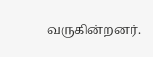வருகின்றனர்.